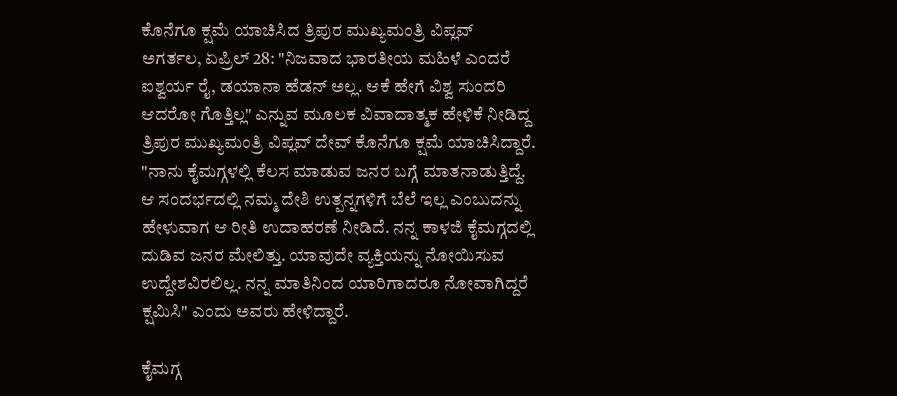ಕೊನೆಗೂ ಕ್ಷಮೆ ಯಾಚಿಸಿದ ತ್ರಿಪುರ ಮುಖ್ಯಮಂತ್ರಿ ವಿಪ್ಲವ್
ಅಗರ್ತಲ, ಏಪ್ರಿಲ್ 28: "ನಿಜವಾದ ಭಾರತೀಯ ಮಹಿಳೆ ಎಂದರೆ ಐಶ್ವರ್ಯ ರೈ, ಡಯಾನಾ ಹೆಡನ್ ಅಲ್ಲ. ಆಕೆ ಹೇಗೆ ವಿಶ್ವ ಸುಂದರಿ ಆದರೋ ಗೊತ್ತಿಲ್ಲ" ಎನ್ನುವ ಮೂಲಕ ವಿವಾದಾತ್ಮಕ ಹೇಳಿಕೆ ನೀಡಿದ್ದ ತ್ರಿಪುರ ಮುಖ್ಯಮಂತ್ರಿ ವಿಪ್ಲವ್ ದೇವ್ ಕೊನೆಗೂ ಕ್ಷಮೆ ಯಾಚಿಸಿದ್ದಾರೆ.
"ನಾನು ಕೈಮಗ್ಗಳಲ್ಲಿ ಕೆಲಸ ಮಾಡುವ ಜನರ ಬಗ್ಗೆ ಮಾತನಾಡುತ್ತಿದ್ದೆ. ಆ ಸಂದರ್ಭದಲ್ಲಿ ನಮ್ಮ ದೇಶಿ ಉತ್ಪನ್ನಗಳಿಗೆ ಬೆಲೆ ಇಲ್ಲ ಎಂಬುದನ್ನು ಹೇಳುವಾಗ ಆ ರೀತಿ ಉದಾಹರಣೆ ನೀಡಿದೆ. ನನ್ನ ಕಾಳಜಿ ಕೈಮಗ್ಗದಲ್ಲಿ ದುಡಿವ ಜನರ ಮೇಲಿತ್ತು. ಯಾವುದೇ ವ್ಯಕ್ತಿಯನ್ನು ನೋಯಿಸುವ ಉದ್ದೇಶವಿರಲಿಲ್ಲ. ನನ್ನ ಮಾತಿನಿಂದ ಯಾರಿಗಾದರೂ ನೋವಾಗಿದ್ದರೆ ಕ್ಷಮಿಸಿ" ಎಂದು ಅವರು ಹೇಳಿದ್ದಾರೆ.

ಕೈಮಗ್ಗ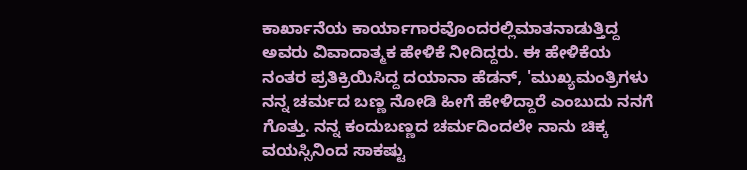ಕಾರ್ಖಾನೆಯ ಕಾರ್ಯಾಗಾರವೊಂದರಲ್ಲಿಮಾತನಾಡುತ್ತಿದ್ದ ಅವರು ವಿವಾದಾತ್ಮಕ ಹೇಳಿಕೆ ನೀದಿದ್ದರು. ಈ ಹೇಳಿಕೆಯ ನಂತರ ಪ್ರತಿಕ್ರಿಯಿಸಿದ್ದ ದಯಾನಾ ಹೆಡನ್, 'ಮುಖ್ಯಮಂತ್ರಿಗಳು ನನ್ನ ಚರ್ಮದ ಬಣ್ಣ ನೋಡಿ ಹೀಗೆ ಹೇಳಿದ್ದಾರೆ ಎಂಬುದು ನನಗೆ ಗೊತ್ತು. ನನ್ನ ಕಂದುಬಣ್ಣದ ಚರ್ಮದಿಂದಲೇ ನಾನು ಚಿಕ್ಕ ವಯಸ್ಸಿನಿಂದ ಸಾಕಷ್ಟು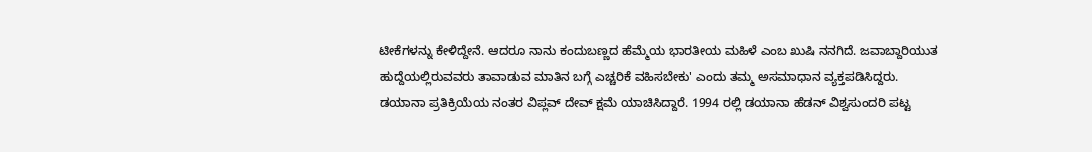ಟೀಕೆಗಳನ್ನು ಕೇಳಿದ್ದೇನೆ. ಆದರೂ ನಾನು ಕಂದುಬಣ್ಣದ ಹೆಮ್ಮೆಯ ಭಾರತೀಯ ಮಹಿಳೆ ಎಂಬ ಖುಷಿ ನನಗಿದೆ. ಜವಾಬ್ದಾರಿಯುತ ಹುದ್ದೆಯಲ್ಲಿರುವವರು ತಾವಾಡುವ ಮಾತಿನ ಬಗ್ಗೆ ಎಚ್ಚರಿಕೆ ವಹಿಸಬೇಕು' ಎಂದು ತಮ್ಮ ಅಸಮಾಧಾನ ವ್ಯಕ್ತಪಡಿಸಿದ್ದರು.
ಡಯಾನಾ ಪ್ರತಿಕ್ರಿಯೆಯ ನಂತರ ವಿಪ್ಲವ್ ದೇವ್ ಕ್ಷಮೆ ಯಾಚಿಸಿದ್ದಾರೆ. 1994 ರಲ್ಲಿ ಡಯಾನಾ ಹೆಡನ್ ವಿಶ್ವಸುಂದರಿ ಪಟ್ಟ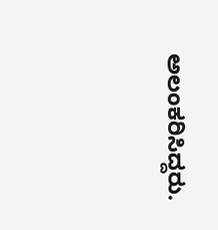ಅಲಂಕರಿಸಿದ್ದರು.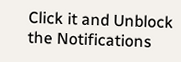Click it and Unblock the Notifications